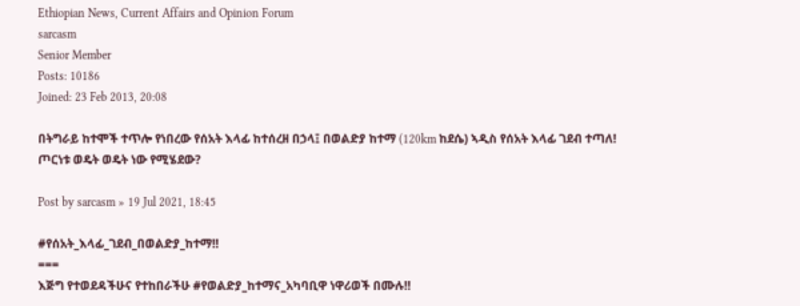Ethiopian News, Current Affairs and Opinion Forum
sarcasm
Senior Member
Posts: 10186
Joined: 23 Feb 2013, 20:08

በትግራይ ከተሞች ተጥሎ የነበረው የሰአት እላፊ ከተሰረዘ በኃላ፤ በወልድያ ከተማ (120km ከደሴ) ኣዲስ የሰአት እላፊ ገደብ ተጣለ! ጦርነቱ ወዴት ወዴት ነው የሚሄደው?

Post by sarcasm » 19 Jul 2021, 18:45

#የሰአት_እላፊ_ገደብ_በወልድያ_ከተማ‼
===
እጅግ የተወደዳችሁና የተከበራችሁ #የወልድያ_ከተማና_አካባቢዋ ነዋሪወች በሙሉ‼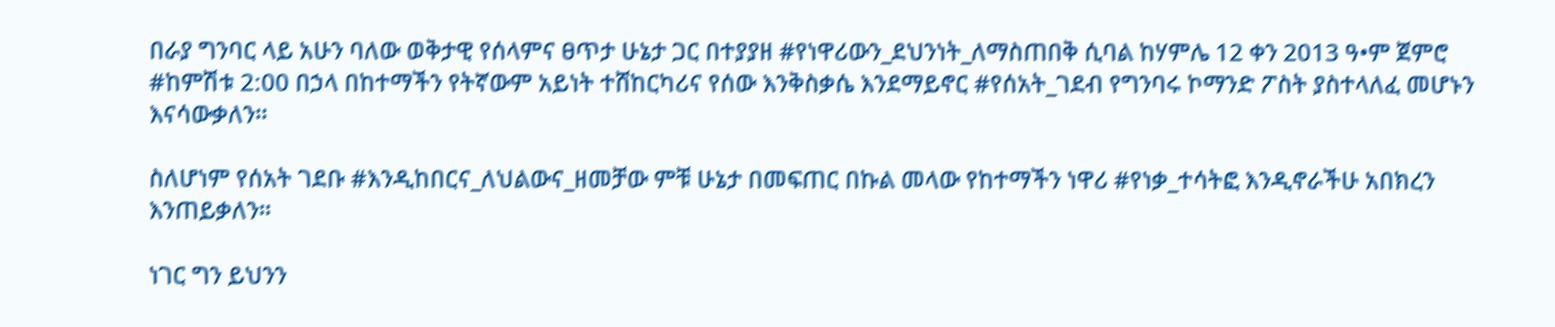በራያ ግንባር ላይ አሁን ባለው ወቅታዊ የሰላምና ፀጥታ ሁኔታ ጋር በተያያዘ #የነዋሪውን_ደህንነት_ለማስጠበቅ ሲባል ከሃምሌ 12 ቀን 2013 ዓ•ም ጀምሮ #ከምሽቱ 2:00 በኃላ በከተማችን የትኛውም አይነት ተሸከርካሪና የሰው እንቅስቃሴ እንደማይኖር #የሰአት_ገደብ የግንባሩ ኮማንድ ፖስት ያስተላለፈ መሆኑን እናሳውቃለን።

ስለሆነም የሰአት ገደቡ #እንዲከበርና_ለህልውና_ዘመቻው ምቹ ሁኔታ በመፍጠር በኩል መላው የከተማችን ነዋሪ #የነቃ_ተሳትፎ እንዲኖራችሁ አበክረን እንጠይቃለን።

ነገር ግን ይህንን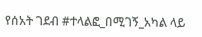የሰአት ገደብ #ተላልፎ_በሚገኝ_አካል ላይ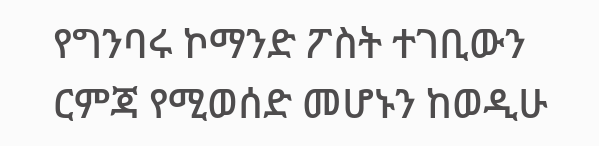የግንባሩ ኮማንድ ፖስት ተገቢውን ርምጃ የሚወሰድ መሆኑን ከወዲሁ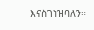እናስገነዝባለን።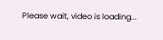Please wait, video is loading...